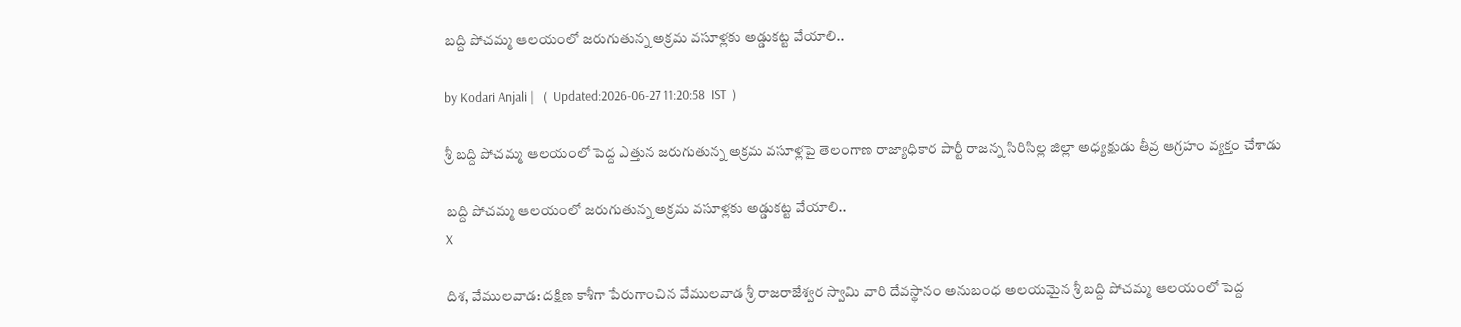బద్ది పోచమ్మ ఆలయంలో జరుగుతున్న అక్రమ వసూళ్లకు అడ్డుకట్ట వేయాలి..

by Kodari Anjali |   (  Updated:2026-06-27 11:20:58  IST  )

శ్రీ బద్ది పోచమ్మ ఆలయంలో పెద్ద ఎత్తున జరుగుతున్న అక్రమ వసూళ్లపై తెలంగాణ రాజ్యాధికార పార్టీ రాజన్న సిరిసిల్ల జిల్లా అధ్యక్షుడు తీవ్ర ఆగ్రహం వ్యక్తం చేశాడు

బద్ది పోచమ్మ ఆలయంలో జరుగుతున్న అక్రమ వసూళ్లకు అడ్డుకట్ట వేయాలి..
X

దిశ, వేములవాడ: దక్షిణ కాశీగా పేరుగాంచిన వేములవాడ శ్రీ రాజరాజేశ్వర స్వామి వారి దేవస్థానం అనుబంధ అలయమైన శ్రీ బద్ది పోచమ్మ ఆలయంలో పెద్ద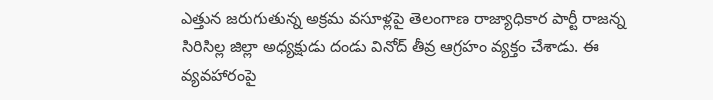ఎత్తున జరుగుతున్న అక్రమ వసూళ్లపై తెలంగాణ రాజ్యాధికార పార్టీ రాజన్న సిరిసిల్ల జిల్లా అధ్యక్షుడు దండు వినోద్ తీవ్ర ఆగ్రహం వ్యక్తం చేశాడు. ఈ వ్యవహారంపై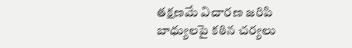తక్షణమే విచారణ జరిపి బాధ్యులపై కఠిన చర్యలు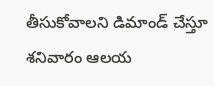తీసుకోవాలని డిమాండ్ చేస్తూ శనివారం ఆలయ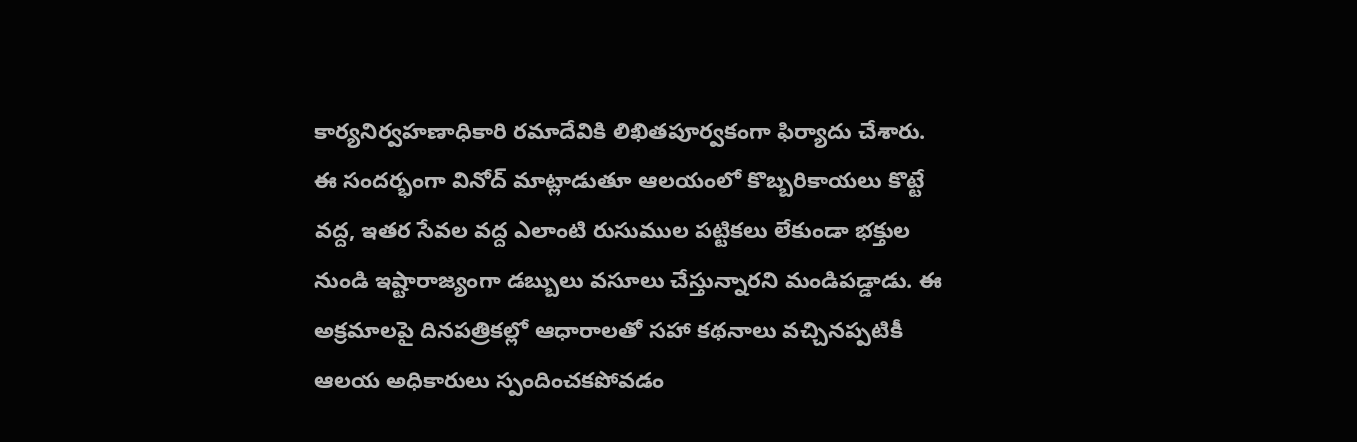కార్యనిర్వహణాధికారి రమాదేవికి లిఖితపూర్వకంగా ఫిర్యాదు చేశారు. ఈ సందర్భంగా వినోద్ మాట్లాడుతూ ఆలయంలో కొబ్బరికాయలు కొట్టే వద్ద, ఇతర సేవల వద్ద ఎలాంటి రుసుముల పట్టికలు లేకుండా భక్తుల నుండి ఇష్టారాజ్యంగా డబ్బులు వసూలు చేస్తున్నారని మండిపడ్డాడు. ఈ అక్రమాలపై దినపత్రికల్లో ఆధారాలతో సహా కథనాలు వచ్చినప్పటికీ ఆలయ అధికారులు స్పందించకపోవడం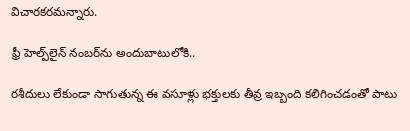విచారకరమన్నారు.

ఫ్రీ హెల్ప్‌లైన్ నంబర్‌ను అందుబాటులోకి..

రశీదులు లేకుండా సాగుతున్న ఈ వసూళ్లు భక్తులకు తీవ్ర ఇబ్బంది కలిగించడంతో పాటు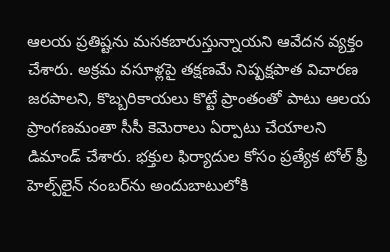ఆలయ ప్రతిష్టను మసకబారుస్తున్నాయని ఆవేదన వ్యక్తం చేశారు. అక్రమ వసూళ్లపై తక్షణమే నిష్పక్షపాత విచారణ జరపాలని, కొబ్బరికాయలు కొట్టే ప్రాంతంతో పాటు ఆలయ ప్రాంగణమంతా సీసీ కెమెరాలు ఏర్పాటు చేయాలని డిమాండ్ చేశారు. భక్తుల ఫిర్యాదుల కోసం ప్రత్యేక టోల్ ఫ్రీ హెల్ప్‌లైన్ నంబర్‌ను అందుబాటులోకి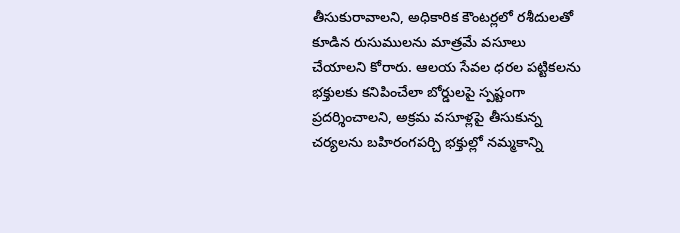తీసుకురావాలని, అధికారిక కౌంటర్లలో రశీదులతో కూడిన రుసుములను మాత్రమే వసూలు చేయాలని కోరారు. ఆలయ సేవల ధరల పట్టికలను భక్తులకు కనిపించేలా బోర్డులపై స్పష్టంగా ప్రదర్శించాలని, అక్రమ వసూళ్లపై తీసుకున్న చర్యలను బహిరంగపర్చి భక్తుల్లో నమ్మకాన్ని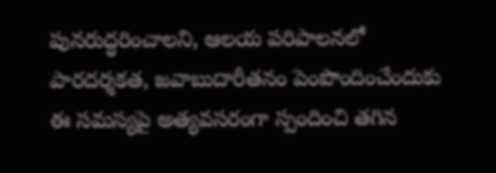పునరుద్ధరించాలని, ఆలయ పరిపాలనలో పారదర్శకత, జవాబుదారీతనం పెంపొందించేందుకు ఈ సమస్యపై అత్యవసరంగా స్పందించి తగిన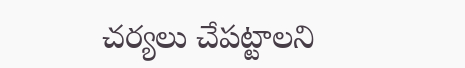చర్యలు చేపట్టాలని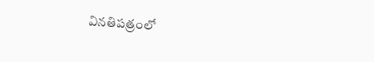వినతిపత్రంలో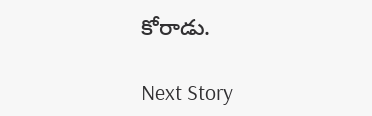కోరాడు.

Next Story